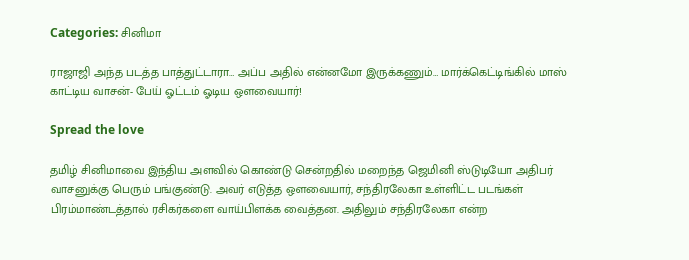Categories: சினிமா

ராஜாஜி அந்த படத்த பாத்துட்டாரா… அப்ப அதில் என்னமோ இருக்கணும்… மார்க்கெட்டிங்கில் மாஸ் காட்டிய வாசன்- பேய் ஓட்டம் ஓடிய ஔவையார்!

Spread the love

தமிழ் சினிமாவை இந்திய அளவில் கொண்டு சென்றதில் மறைந்த ஜெமினி ஸ்டுடியோ அதிபர் வாசனுக்கு பெரும் பங்குண்டு. அவர் எடுத்த ஔவையார், சந்திரலேகா உள்ளிட்ட படங்கள் பிரம்மாண்டத்தால் ரசிகர்களை வாய்பிளக்க வைத்தன. அதிலும் சந்திரலேகா என்ற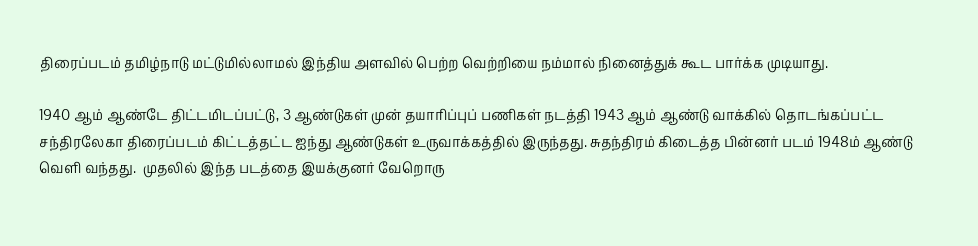திரைப்படம் தமிழ்நாடு மட்டுமில்லாமல் இந்திய அளவில் பெற்ற வெற்றியை நம்மால் நினைத்துக் கூட பார்க்க முடியாது.

1940 ஆம் ஆண்டே திட்டமிடப்பட்டு, 3 ஆண்டுகள் முன் தயாரிப்புப் பணிகள் நடத்தி 1943 ஆம் ஆண்டு வாக்கில் தொடங்கப்பட்ட சந்திரலேகா திரைப்படம் கிட்டத்தட்ட ஐந்து ஆண்டுகள் உருவாக்கத்தில் இருந்தது. சுதந்திரம் கிடைத்த பின்னர் படம் 1948ம் ஆண்டு வெளி வந்தது.  முதலில் இந்த படத்தை இயக்குனர் வேறொரு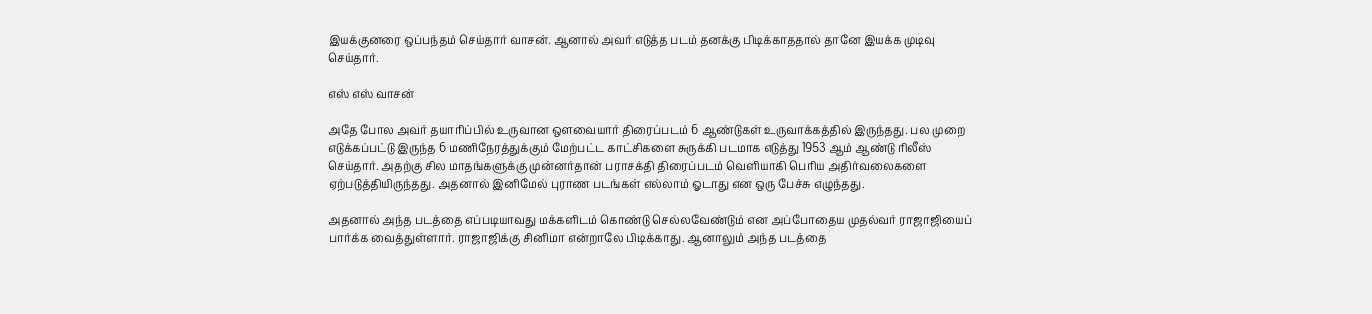இயக்குனரை ஒப்பந்தம் செய்தார் வாசன். ஆனால் அவர் எடுத்த படம் தனக்கு பிடிக்காததால் தானே இயக்க முடிவு செய்தார்.

எஸ் எஸ் வாசன்

அதே போல அவர் தயாரிப்பில் உருவான ஔவையார் திரைப்படம் 6 ஆண்டுகள் உருவாக்கத்தில் இருந்தது. பல முறை எடுக்கப்பட்டு இருந்த 6 மணிநேரத்துக்கும் மேற்பட்ட காட்சிகளை சுருக்கி படமாக எடுத்து 1953 ஆம் ஆண்டு ரிலீஸ் செய்தார். அதற்கு சில மாதங்களுக்கு முன்னர்தான் பராசக்தி திரைப்படம் வெளியாகி பெரிய அதிர்வலைகளை ஏற்படுத்தியிருந்தது. அதனால் இனிமேல் புராண படங்கள் எல்லாம் ஓடாது என ஒரு பேச்சு எழுந்தது.

அதனால் அந்த படத்தை எப்படியாவது மக்களிடம் கொண்டு செல்லவேண்டும் என அப்போதைய முதல்வர் ராஜாஜியைப் பார்க்க வைத்துள்ளார். ராஜாஜிக்கு சினிமா என்றாலே பிடிக்காது. ஆனாலும் அந்த படத்தை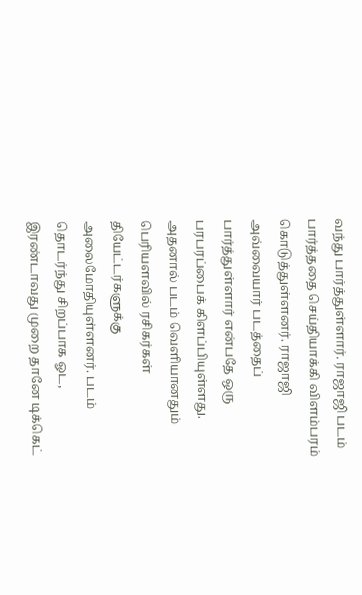வந்து பார்த்துள்ளார். ராஜாஜி படம் பார்த்ததை செய்தியாக்கி விளம்பரம் கொடுத்துள்ளனர். ராஜாஜி அவ்வையார் படத்தைப் பார்த்துள்ளார் என்பதே ஒரு பரபரப்பைக் கிளப்பியுள்ளது. அதனால் படம் வெளியானதும் பெரியளவில் ரசிகர்கள் தியேட்டர்களுக்கு அலைமோதியுள்ளனர். படம் தொடர்ந்து சிறப்பாக ஓட, இரண்டாவது முறை தானே டிக்கெட்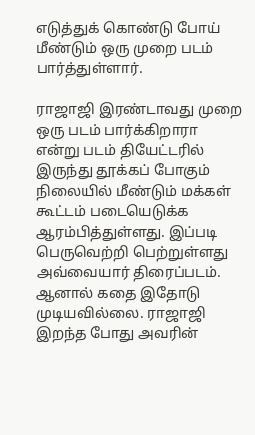எடுத்துக் கொண்டு போய் மீண்டும் ஒரு முறை படம் பார்த்துள்ளார்.

ராஜாஜி இரண்டாவது முறை ஒரு படம் பார்க்கிறாரா என்று படம் தியேட்டரில் இருந்து தூக்கப் போகும் நிலையில் மீண்டும் மக்கள் கூட்டம் படையெடுக்க ஆரம்பித்துள்ளது. இப்படி பெருவெற்றி பெற்றுள்ளது அவ்வையார் திரைப்படம். ஆனால் கதை இதோடு முடியவில்லை. ராஜாஜி இறந்த போது அவரின்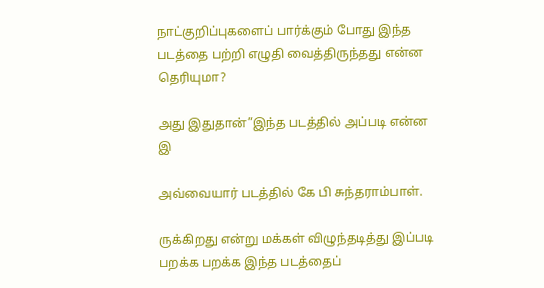நாட்குறிப்புகளைப் பார்க்கும் போது இந்த படத்தை பற்றி எழுதி வைத்திருந்தது என்ன தெரியுமா?

அது இதுதான்”இந்த படத்தில் அப்படி என்ன இ

அவ்வையார் படத்தில் கே பி சுந்தராம்பாள்.

ருக்கிறது என்று மக்கள் விழுந்தடித்து இப்படி பறக்க பறக்க இந்த படத்தைப்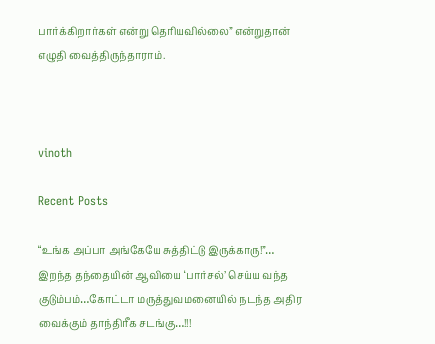பார்க்கிறார்கள் என்று தெரியவில்லை” என்றுதான் எழுதி வைத்திருந்தாராம்.



vinoth

Recent Posts

“உங்க அப்பா அங்கேயே சுத்திட்டு இருக்காரு!”… இறந்த தந்தையின் ஆவியை ‘பார்சல்’ செய்ய வந்த குடும்பம்…கோட்டா மருத்துவமனையில் நடந்த அதிர வைக்கும் தாந்திரீக சடங்கு…!!!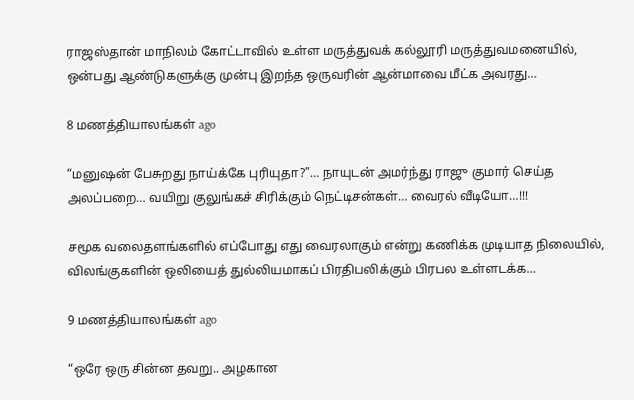ராஜஸ்தான் மாநிலம் கோட்டாவில் உள்ள மருத்துவக் கல்லூரி மருத்துவமனையில், ஒன்பது ஆண்டுகளுக்கு முன்பு இறந்த ஒருவரின் ஆன்மாவை மீட்க அவரது…

8 மணத்தியாலங்கள் ago

“மனுஷன் பேசுறது நாய்க்கே புரியுதா?”… நாயுடன் அமர்ந்து ராஜு குமார் செய்த அலப்பறை… வயிறு குலுங்கச் சிரிக்கும் நெட்டிசன்கள்… வைரல் வீடியோ…!!!

சமூக வலைதளங்களில் எப்போது எது வைரலாகும் என்று கணிக்க முடியாத நிலையில், விலங்குகளின் ஒலியைத் துல்லியமாகப் பிரதிபலிக்கும் பிரபல உள்ளடக்க…

9 மணத்தியாலங்கள் ago

“ஒரே ஒரு சின்ன தவறு.. அழகான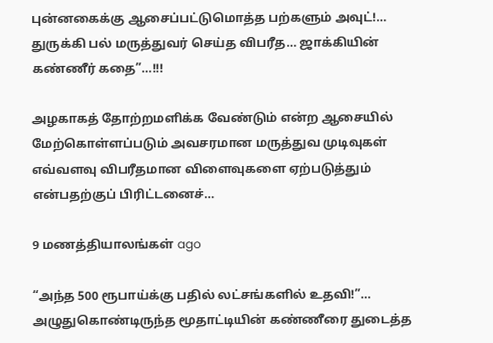புன்னகைக்கு ஆசைப்பட்டுமொத்த பற்களும் அவுட்!… துருக்கி பல் மருத்துவர் செய்த விபரீத… ஜாக்கியின் கண்ணீர் கதை”…!!!

அழகாகத் தோற்றமளிக்க வேண்டும் என்ற ஆசையில் மேற்கொள்ளப்படும் அவசரமான மருத்துவ முடிவுகள் எவ்வளவு விபரீதமான விளைவுகளை ஏற்படுத்தும் என்பதற்குப் பிரிட்டனைச்…

9 மணத்தியாலங்கள் ago

“அந்த 500 ரூபாய்க்கு பதில் லட்சங்களில் உதவி!”… அழுதுகொண்டிருந்த மூதாட்டியின் கண்ணீரை துடைத்த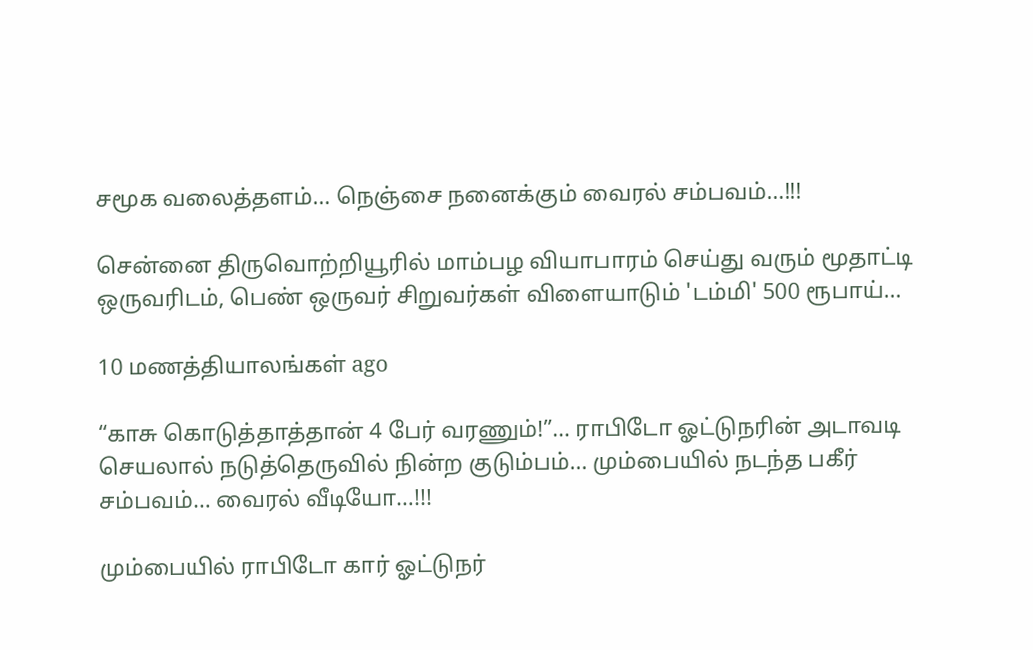சமூக வலைத்தளம்… நெஞ்சை நனைக்கும் வைரல் சம்பவம்…!!!

சென்னை திருவொற்றியூரில் மாம்பழ வியாபாரம் செய்து வரும் மூதாட்டி ஒருவரிடம், பெண் ஒருவர் சிறுவர்கள் விளையாடும் 'டம்மி' 500 ரூபாய்…

10 மணத்தியாலங்கள் ago

“காசு கொடுத்தாத்தான் 4 பேர் வரணும்!”… ராபிடோ ஓட்டுநரின் அடாவடி செயலால் நடுத்தெருவில் நின்ற குடும்பம்… மும்பையில் நடந்த பகீர் சம்பவம்… வைரல் வீடியோ…!!!

மும்பையில் ராபிடோ கார் ஓட்டுநர்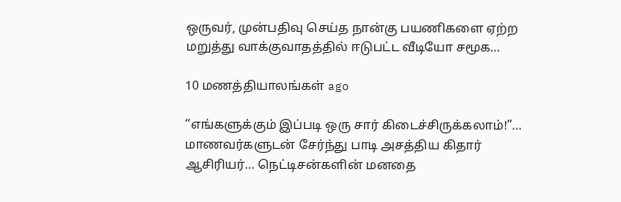ஒருவர், முன்பதிவு செய்த நான்கு பயணிகளை ஏற்ற மறுத்து வாக்குவாதத்தில் ஈடுபட்ட வீடியோ சமூக…

10 மணத்தியாலங்கள் ago

“எங்களுக்கும் இப்படி ஒரு சார் கிடைச்சிருக்கலாம்!”… மாணவர்களுடன் சேர்ந்து பாடி அசத்திய கிதார் ஆசிரியர்… நெட்டிசன்களின் மனதை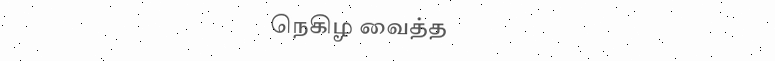நெகிழ வைத்த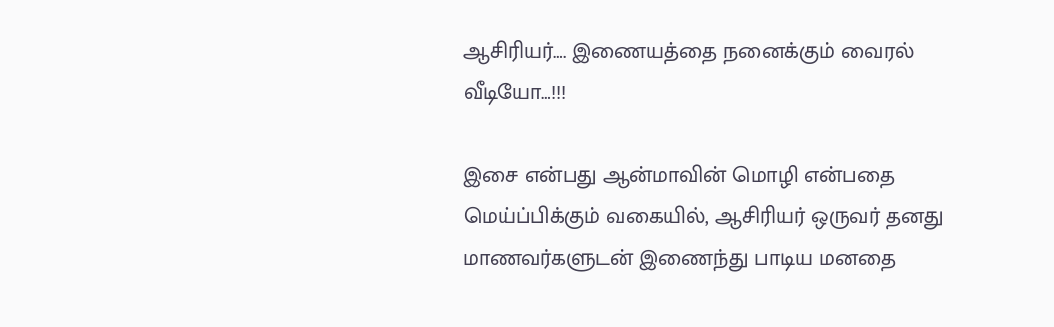ஆசிரியர்…. இணையத்தை நனைக்கும் வைரல் வீடியோ…!!!

இசை என்பது ஆன்மாவின் மொழி என்பதை மெய்ப்பிக்கும் வகையில், ஆசிரியர் ஒருவர் தனது மாணவர்களுடன் இணைந்து பாடிய மனதை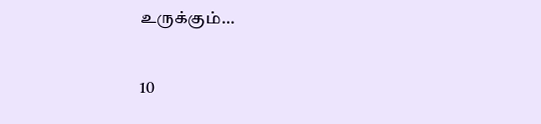உருக்கும்…

10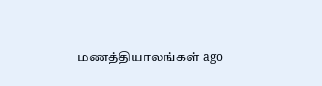மணத்தியாலங்கள் ago